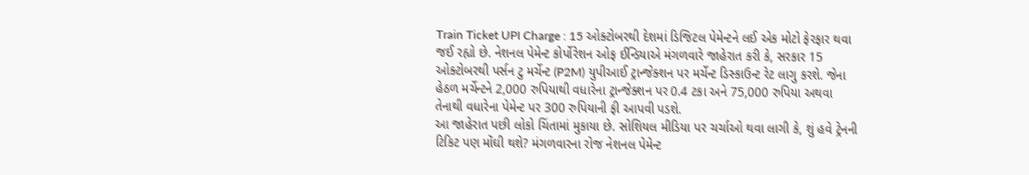Train Ticket UPI Charge : 15 ઓક્ટોબરથી દેશમાં ડિજિટલ પેમેન્ટને લઈ એક મોટો ફેરફાર થવા જઈ રહ્યો છે. નેશનલ પેમેન્ટ કોર્પોરેશન ઓફ ઈન્ડિયાએ મંગળવારે જાહેરાત કરી કે, સરકાર 15 ઓક્ટોબરથી પર્સન ટુ મર્ચેન્ટ (P2M) યુપીઆઈ ટ્રાન્જેક્શન પર મર્ચેન્ટ ડિસ્કાઉન્ટ રેટ લાગુ કરશે. જેના હેઠળ મર્ચેન્ટને 2,000 રુપિયાથી વધારેના ટ્રાન્જેક્શન પર 0.4 ટકા અને 75,000 રુપિયા અથવા તેનાથી વધારેના પેમેન્ટ પર 300 રુપિયાની ફી આપવી પડશે.
આ જાહેરાત પછી લોકો ચિંતામાં મુકાયા છે. સોશિયલ મીડિયા પર ચર્ચાઓ થવા લાગી કે, શું હવે ટ્રેનની ટિકિટ પણ મોંઘી થશે? મંગળવારના રોજ નેશનલ પેમેન્ટ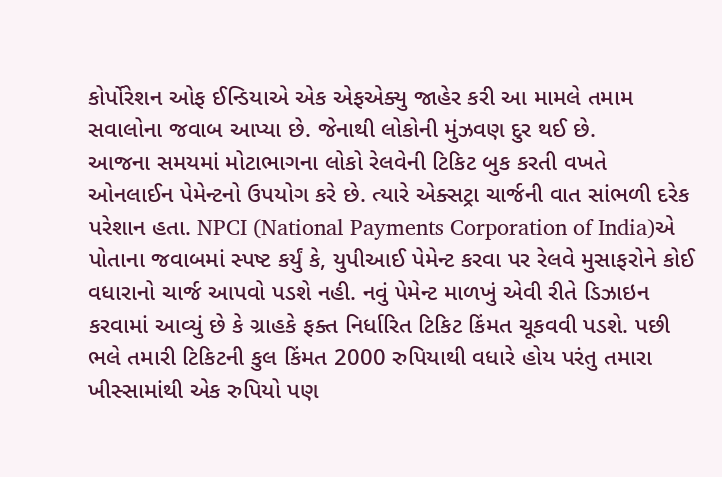કોર્પોરેશન ઓફ ઈન્ડિયાએ એક એફએક્યુ જાહેર કરી આ મામલે તમામ સવાલોના જવાબ આપ્યા છે. જેનાથી લોકોની મુંઝવણ દુર થઈ છે.
આજના સમયમાં મોટાભાગના લોકો રેલવેની ટિકિટ બુક કરતી વખતે ઓનલાઈન પેમેન્ટનો ઉપયોગ કરે છે. ત્યારે એક્સટ્રા ચાર્જની વાત સાંભળી દરેક પરેશાન હતા. NPCI (National Payments Corporation of India)એ પોતાના જવાબમાં સ્પષ્ટ કર્યું કે, યુપીઆઈ પેમેન્ટ કરવા પર રેલવે મુસાફરોને કોઈ વધારાનો ચાર્જ આપવો પડશે નહી. નવું પેમેન્ટ માળખું એવી રીતે ડિઝાઇન કરવામાં આવ્યું છે કે ગ્રાહકે ફક્ત નિર્ધારિત ટિકિટ કિંમત ચૂકવવી પડશે. પછી ભલે તમારી ટિકિટની કુલ કિંમત 2000 રુપિયાથી વધારે હોય પરંતુ તમારા ખીસ્સામાંથી એક રુપિયો પણ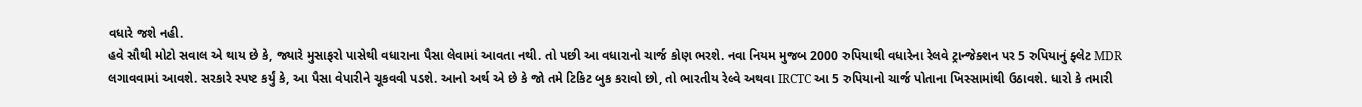વધારે જશે નહી.
હવે સૌથી મોટો સવાલ એ થાય છે કે, જ્યારે મુસાફરો પાસેથી વધારાના પૈસા લેવામાં આવતા નથી. તો પછી આ વધારાનો ચાર્જ કોણ ભરશે. નવા નિયમ મુજબ 2000 રુપિયાથી વધારેના રેલવે ટ્રાન્જેક્શન પર 5 રુપિયાનું ફ્લેટ MDR લગાવવામાં આવશે. સરકારે સ્પષ્ટ કર્યું કે, આ પૈસા વેપારીને ચૂકવવી પડશે. આનો અર્થ એ છે કે જો તમે ટિકિટ બુક કરાવો છો, તો ભારતીય રેલ્વે અથવા IRCTC આ 5 રુપિયાનો ચાર્જ પોતાના ખિસ્સામાંથી ઉઠાવશે. ધારો કે તમારી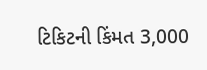ટિકિટની કિંમત 3,000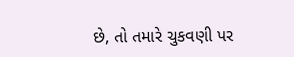છે, તો તમારે ચુકવણી પર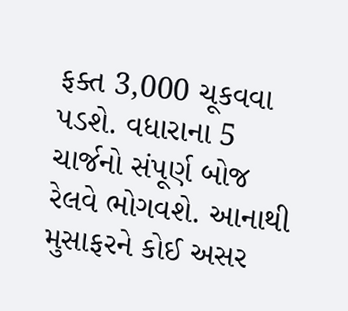ફક્ત 3,000 ચૂકવવા પડશે. વધારાના 5 ચાર્જનો સંપૂર્ણ બોજ રેલવે ભોગવશે. આનાથી મુસાફરને કોઈ અસર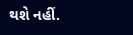થશે નહીં.